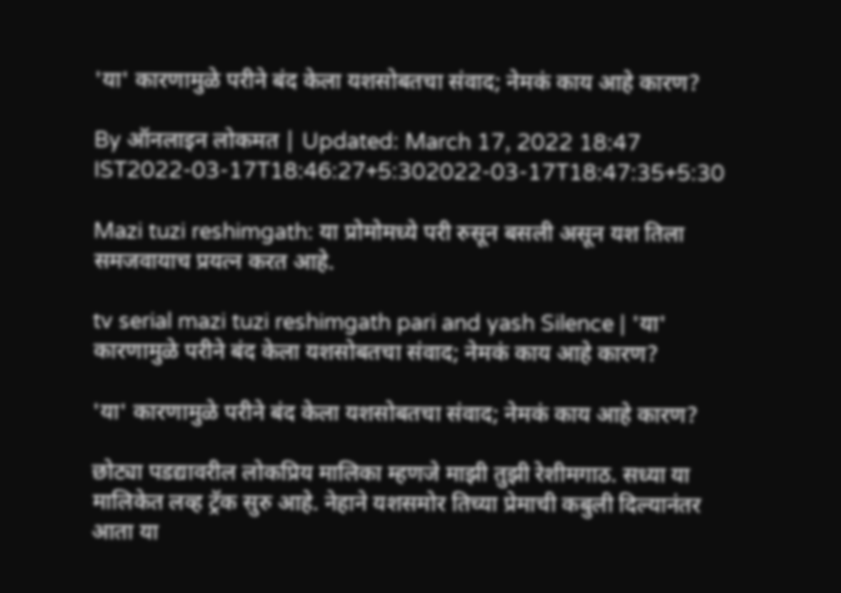'या' कारणामुळे परीने बंद केला यशसोबतचा संवाद; नेमकं काय आहे कारण?

By ऑनलाइन लोकमत | Updated: March 17, 2022 18:47 IST2022-03-17T18:46:27+5:302022-03-17T18:47:35+5:30

Mazi tuzi reshimgath: या प्रोमोमध्ये परी रुसून बसली असून यश तिला समजवायाच प्रयत्न करत आहे.

tv serial mazi tuzi reshimgath pari and yash Silence | 'या' कारणामुळे परीने बंद केला यशसोबतचा संवाद; नेमकं काय आहे कारण?

'या' कारणामुळे परीने बंद केला यशसोबतचा संवाद; नेमकं काय आहे कारण?

छोट्या पडद्यावरील लोकप्रिय मालिका म्हणजे माझी तुझी रेशीमगाठ. सध्या या मालिकेत लव्ह ट्रॅक सुरु आहे. नेहाने यशसमोर तिच्या प्रेमाची कबुली दिल्यानंतर आता या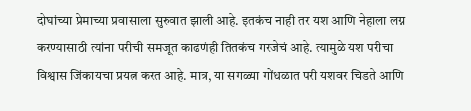दोघांच्या प्रेमाच्या प्रवासाला सुरुवात झाली आहे. इतकंच नाही तर यश आणि नेहाला लग्न करण्यासाठी त्यांना परीची समजूत काढणंही तितकंच गरजेचं आहे. त्यामुळे यश परीचा विश्वास जिंकायचा प्रयत्न करत आहे. मात्र, या सगळ्या गोंधळात परी यशवर चिडते आणि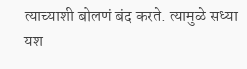त्याच्याशी बोलणं बंद करते. त्यामुळे सध्या यश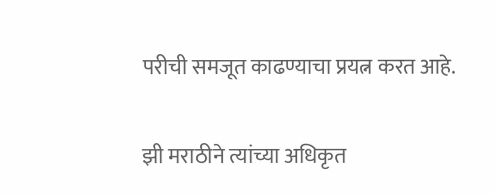परीची समजूत काढण्याचा प्रयत्न करत आहे.

झी मराठीने त्यांच्या अधिकृत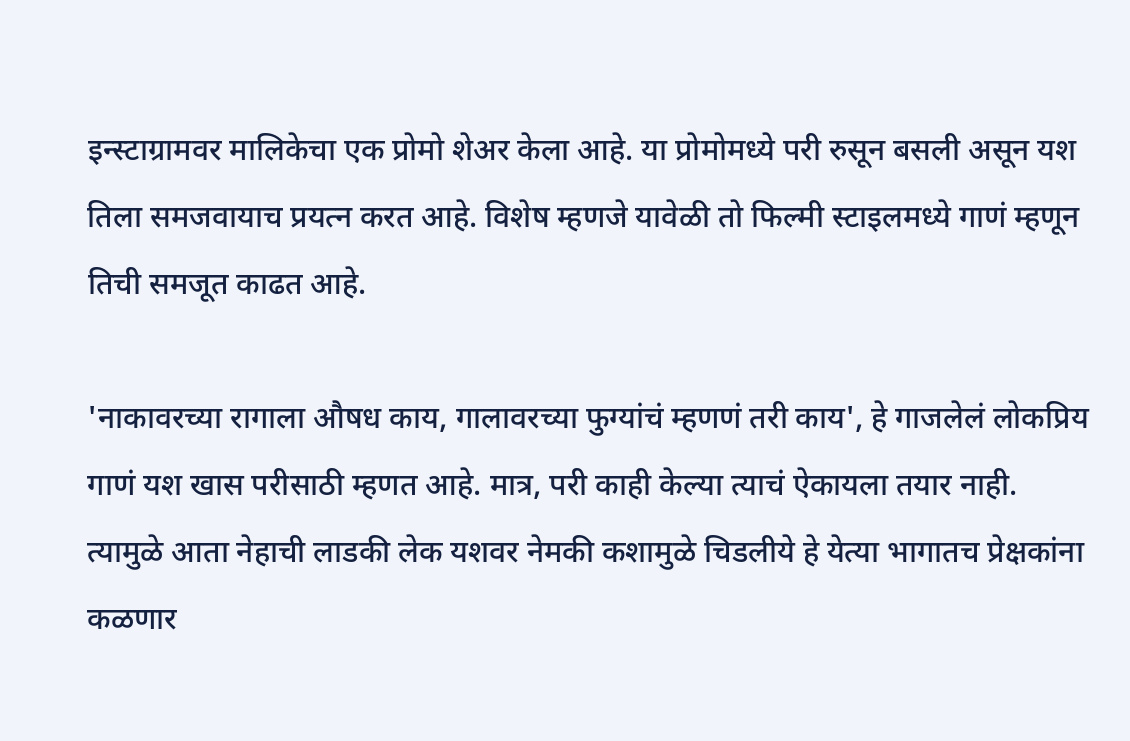इन्स्टाग्रामवर मालिकेचा एक प्रोमो शेअर केला आहे. या प्रोमोमध्ये परी रुसून बसली असून यश तिला समजवायाच प्रयत्न करत आहे. विशेष म्हणजे यावेळी तो फिल्मी स्टाइलमध्ये गाणं म्हणून तिची समजूत काढत आहे.

'नाकावरच्या रागाला औषध काय, गालावरच्या फुग्यांचं म्हणणं तरी काय', हे गाजलेलं लोकप्रिय गाणं यश खास परीसाठी म्हणत आहे. मात्र, परी काही केल्या त्याचं ऐकायला तयार नाही. त्यामुळे आता नेहाची लाडकी लेक यशवर नेमकी कशामुळे चिडलीये हे येत्या भागातच प्रेक्षकांना कळणार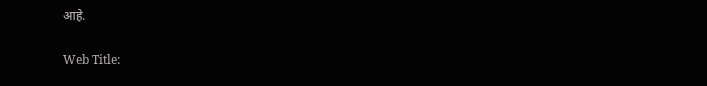आहे.

Web Title: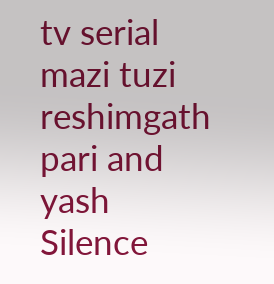tv serial mazi tuzi reshimgath pari and yash Silence